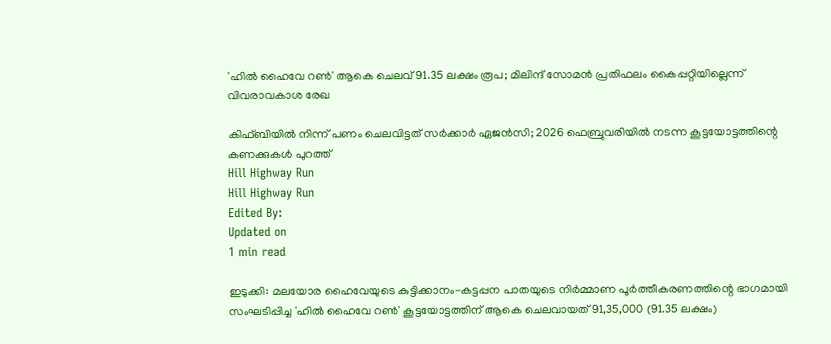'ഹിൽ ഹൈവേ റൺ' ആകെ ചെലവ് 91.35 ലക്ഷം രൂപ; മിലിന്ദ് സോമൻ പ്രതിഫലം കൈപ്പറ്റിയില്ലെന്ന് വിവരാവകാശ രേഖ

കിഫ്ബിയിൽ നിന്ന് പണം ചെലവിട്ടത് സർക്കാർ ഏജൻസി; 2026 ഫെബ്രുവരിയിൽ നടന്ന കൂട്ടയോട്ടത്തിന്റെ കണക്കുകൾ പുറത്ത്
Hill Highway Run
Hill Highway Run
Edited By:
Updated on
1 min read

ഇടുക്കി: മലയോര ഹൈവേയുടെ കുട്ടിക്കാനം-കട്ടപ്പന പാതയുടെ നിർമ്മാണ പൂർത്തീകരണത്തിന്റെ ഭാഗമായി സംഘടിപ്പിച്ച 'ഹിൽ ഹൈവേ റൺ' കൂട്ടയോട്ടത്തിന് ആകെ ചെലവായത് 91,35,000 (91.35 ലക്ഷം)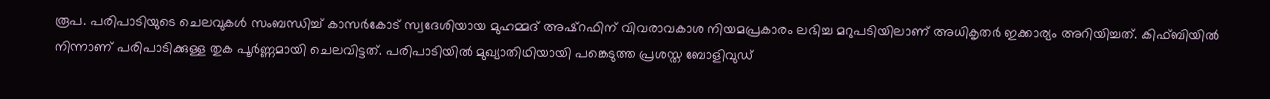രൂപ. പരിപാടിയുടെ ചെലവുകൾ സംബന്ധിച്ച് കാസർകോട് സ്വദേശിയായ മുഹമ്മദ് അഷ്റഫിന് വിവരാവകാശ നിയമപ്രകാരം ലഭിച്ച മറുപടിയിലാണ് അധികൃതർ ഇക്കാര്യം അറിയിച്ചത്. കിഫ്ബിയിൽ നിന്നാണ് പരിപാടിക്കുള്ള തുക പൂർണ്ണമായി ചെലവിട്ടത്. പരിപാടിയിൽ മുഖ്യാതിഥിയായി പങ്കെടുത്ത പ്രശസ്ത ബോളിവുഡ്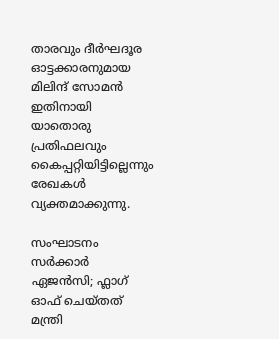താരവും ദീർഘദൂര ഓട്ടക്കാരനുമായ മിലിന്ദ് സോമൻ ഇതിനായി യാതൊരു പ്രതിഫലവും കൈപ്പറ്റിയിട്ടില്ലെന്നും രേഖകൾ വ്യക്തമാക്കുന്നു.

സംഘാടനം സർക്കാർ ഏജൻസി; ഫ്ലാഗ് ഓഫ് ചെയ്തത് മന്ത്രി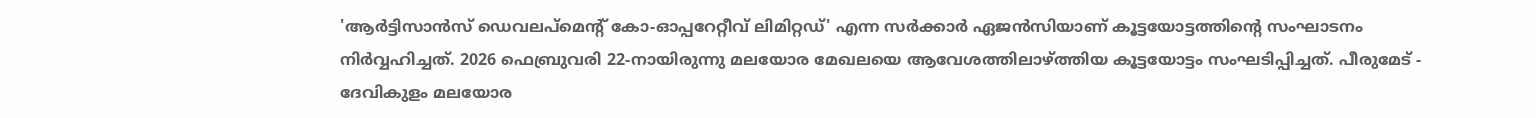'ആർട്ടിസാൻസ് ഡെവലപ്‌മെന്റ് കോ-ഓപ്പറേറ്റീവ് ലിമിറ്റഡ്' എന്ന സർക്കാർ ഏജൻസിയാണ് കൂട്ടയോട്ടത്തിന്റെ സംഘാടനം നിർവ്വഹിച്ചത്. 2026 ഫെബ്രുവരി 22-നായിരുന്നു മലയോര മേഖലയെ ആവേശത്തിലാഴ്ത്തിയ കൂട്ടയോട്ടം സംഘടിപ്പിച്ചത്. പീരുമേട് - ദേവികുളം മലയോര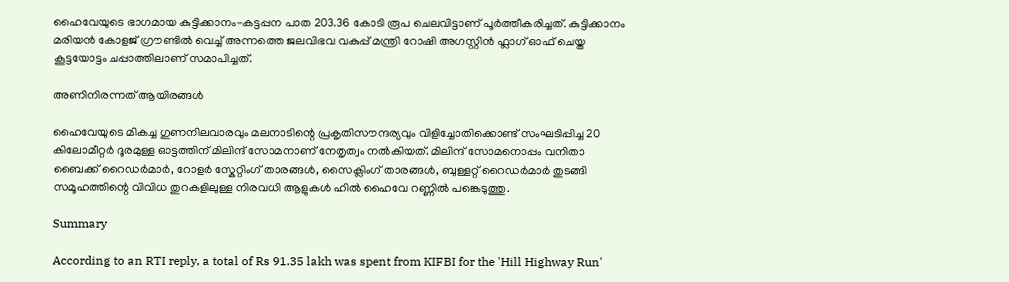ഹൈവേയുടെ ഭാഗമായ കുട്ടിക്കാനം-കട്ടപ്പന പാത 203.36 കോടി രൂപ ചെലവിട്ടാണ് പൂർത്തീകരിച്ചത്. കുട്ടിക്കാനം മരിയൻ കോളജ് ഗ്രൗണ്ടിൽ വെച്ച് അന്നത്തെ ജലവിഭവ വകുപ്പ് മന്ത്രി റോഷി അഗസ്റ്റിൻ ഫ്ലാഗ് ഓഫ് ചെയ്ത കൂട്ടയോട്ടം ചപ്പാത്തിലാണ് സമാപിച്ചത്.

അണിനിരന്നത് ആയിരങ്ങൾ

ഹൈവേയുടെ മികച്ച ഗുണനിലവാരവും മലനാടിന്റെ പ്രകൃതിസൗന്ദര്യവും വിളിച്ചോതിക്കൊണ്ട് സംഘടിപ്പിച്ച 20 കിലോമീറ്റർ ദൂരമുള്ള ഓട്ടത്തിന് മിലിന്ദ് സോമനാണ് നേതൃത്വം നൽകിയത്. മിലിന്ദ് സോമനൊപ്പം വനിതാ ബൈക്ക് റൈഡർമാർ, റോളർ സ്കേറ്റിംഗ് താരങ്ങൾ, സൈക്ലിംഗ് താരങ്ങൾ, ബുള്ളറ്റ് റൈഡർമാർ തുടങ്ങി സമൂഹത്തിന്റെ വിവിധ തുറകളിലുള്ള നിരവധി ആളുകൾ ഹിൽ ഹൈവേ റണ്ണിൽ പങ്കെടുത്തു.

Summary

According to an RTI reply, a total of Rs 91.35 lakh was spent from KIFBI for the 'Hill Highway Run'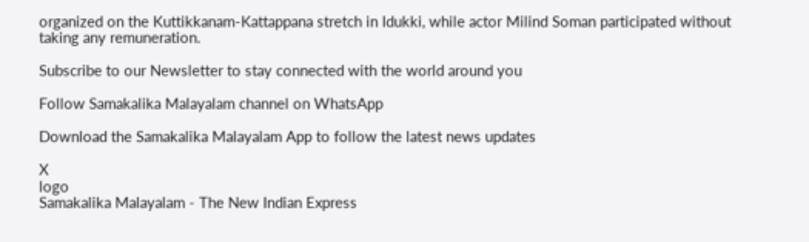organized on the Kuttikkanam-Kattappana stretch in Idukki, while actor Milind Soman participated without taking any remuneration.

Subscribe to our Newsletter to stay connected with the world around you

Follow Samakalika Malayalam channel on WhatsApp

Download the Samakalika Malayalam App to follow the latest news updates

X
logo
Samakalika Malayalam - The New Indian Express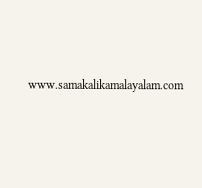www.samakalikamalayalam.com